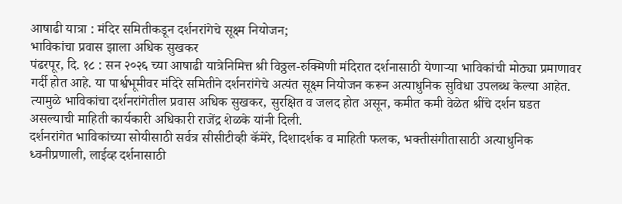आषाढी यात्रा : मंदिर समितीकडून दर्शनरांगेचे सूक्ष्म नियोजन;
भाविकांचा प्रवास झाला अधिक सुखकर
पंढरपूर, दि. १८ : सन २०२६ च्या आषाढी यात्रेनिमित्त श्री विठ्ठल-रुक्मिणी मंदिरात दर्शनासाठी येणाऱ्या भाविकांची मोठ्या प्रमाणावर गर्दी होत आहे. या पार्श्वभूमीवर मंदिरे समितीने दर्शनरांगेचे अत्यंत सूक्ष्म नियोजन करून अत्याधुनिक सुविधा उपलब्ध केल्या आहेत. त्यामुळे भाविकांचा दर्शनरांगेतील प्रवास अधिक सुखकर, सुरक्षित व जलद होत असून, कमीत कमी वेळेत श्रींचे दर्शन घडत असल्याची माहिती कार्यकारी अधिकारी राजेंद्र शेळके यांनी दिली.
दर्शनरांगेत भाविकांच्या सोयीसाठी सर्वत्र सीसीटीव्ही कॅमेरे, दिशादर्शक व माहिती फलक, भक्तीसंगीतासाठी अत्याधुनिक ध्वनीप्रणाली, लाईव्ह दर्शनासाठी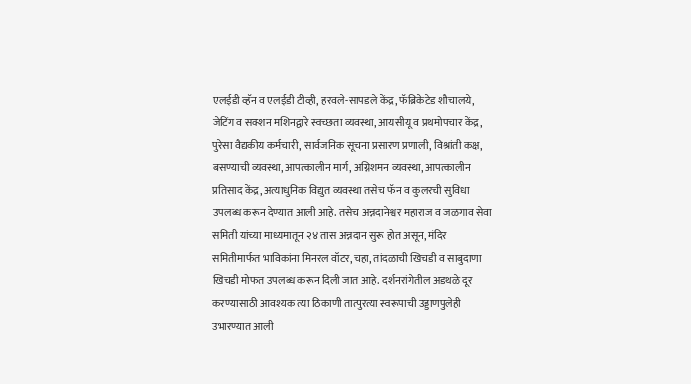एलईडी व्हॅन व एलईडी टीव्ही, हरवले-सापडले केंद्र, फॅब्रिकेटेड शौचालये, जेटिंग व सक्शन मशिनद्वारे स्वच्छता व्यवस्था, आयसीयू व प्रथमोपचार केंद्र, पुरेसा वैद्यकीय कर्मचारी, सार्वजनिक सूचना प्रसारण प्रणाली, विश्रांती कक्ष, बसण्याची व्यवस्था, आपत्कालीन मार्ग, अग्निशमन व्यवस्था, आपत्कालीन प्रतिसाद केंद्र, अत्याधुनिक विद्युत व्यवस्था तसेच फॅन व कुलरची सुविधा उपलब्ध करून देण्यात आली आहे. तसेच अन्नदानेश्वर महाराज व जळगाव सेवा समिती यांच्या माध्यमातून २४ तास अन्नदान सुरू होत असून, मंदिर समितीमार्फत भाविकांना मिनरल वॉटर, चहा, तांदळाची खिचडी व साबुदाणा खिचडी मोफत उपलब्ध करून दिली जात आहे. दर्शनरांगेतील अडथळे दूर करण्यासाठी आवश्यक त्या ठिकाणी तात्पुरत्या स्वरूपाची उड्डाणपुलेही उभारण्यात आली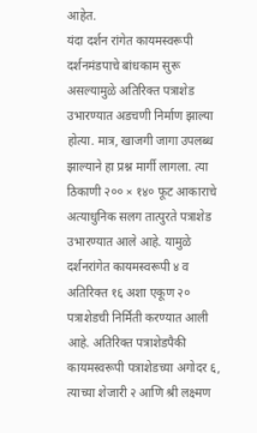आहेत.
यंदा दर्शन रांगेत कायमस्वरूपी दर्शनमंडपाचे बांधकाम सुरू असल्यामुळे अतिरिक्त पत्राशेड उभारण्यात अडचणी निर्माण झाल्या होत्या. मात्र, खाजगी जागा उपलब्ध झाल्याने हा प्रश्न मार्गी लागला. त्या ठिकाणी २०० × १४० फूट आकाराचे अत्याधुनिक सलग तात्पुरते पत्राशेड उभारण्यात आले आहे. यामुळे दर्शनरांगेत कायमस्वरूपी ४ व अतिरिक्त १६ अशा एकूण २० पत्राशेडची निर्मिती करण्यात आली आहे. अतिरिक्त पत्राशेडपैकी कायमस्वरूपी पत्राशेडच्या अगोदर ६, त्याच्या शेजारी २ आणि श्री लक्ष्मण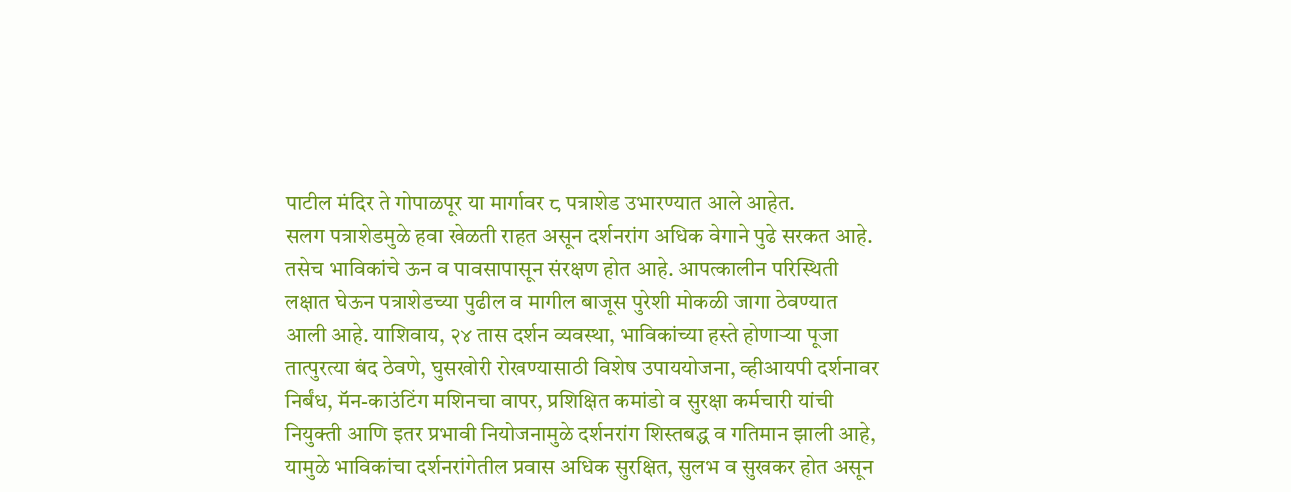पाटील मंदिर ते गोपाळपूर या मार्गावर ८ पत्राशेड उभारण्यात आले आहेत.
सलग पत्राशेडमुळे हवा खेळती राहत असून दर्शनरांग अधिक वेगाने पुढे सरकत आहे. तसेच भाविकांचे ऊन व पावसापासून संरक्षण होत आहे. आपत्कालीन परिस्थिती लक्षात घेऊन पत्राशेडच्या पुढील व मागील बाजूस पुरेशी मोकळी जागा ठेवण्यात आली आहे. याशिवाय, २४ तास दर्शन व्यवस्था, भाविकांच्या हस्ते होणाऱ्या पूजा तात्पुरत्या बंद ठेवणे, घुसखोरी रोखण्यासाठी विशेष उपाययोजना, व्हीआयपी दर्शनावर निर्बंध, मॅन-काउंटिंग मशिनचा वापर, प्रशिक्षित कमांडो व सुरक्षा कर्मचारी यांची नियुक्ती आणि इतर प्रभावी नियोजनामुळे दर्शनरांग शिस्तबद्ध व गतिमान झाली आहे, यामुळे भाविकांचा दर्शनरांगेतील प्रवास अधिक सुरक्षित, सुलभ व सुखकर होत असून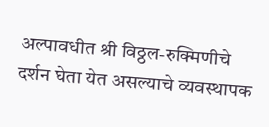अल्पावधीत श्री विठ्ठल-रुक्मिणीचे दर्शन घेता येत असल्याचे व्यवस्थापक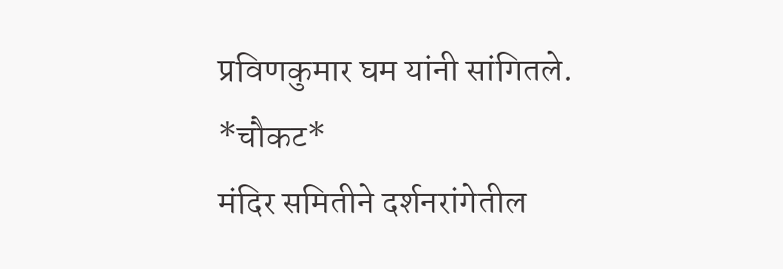प्रविणकुमार घम यांनी सांगितले.
*चौकट*
मंदिर समितीने दर्शनरांगेतील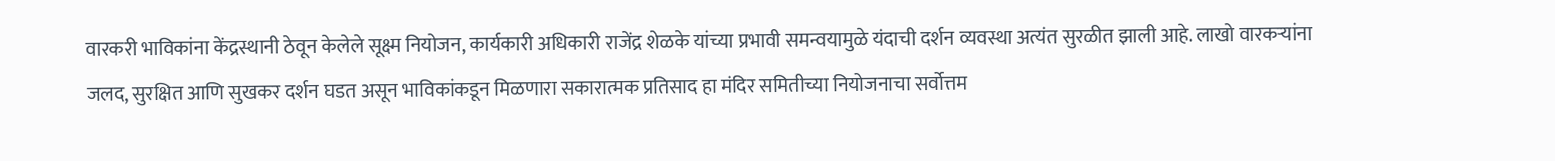वारकरी भाविकांना केंद्रस्थानी ठेवून केलेले सूक्ष्म नियोजन, कार्यकारी अधिकारी राजेंद्र शेळके यांच्या प्रभावी समन्वयामुळे यंदाची दर्शन व्यवस्था अत्यंत सुरळीत झाली आहे. लाखो वारकऱ्यांना जलद, सुरक्षित आणि सुखकर दर्शन घडत असून भाविकांकडून मिळणारा सकारात्मक प्रतिसाद हा मंदिर समितीच्या नियोजनाचा सर्वोत्तम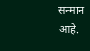सन्मान आहे.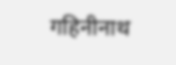गहिनीनाथ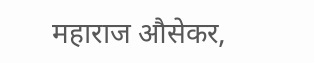महाराज औसेकर,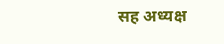सह अध्यक्ष